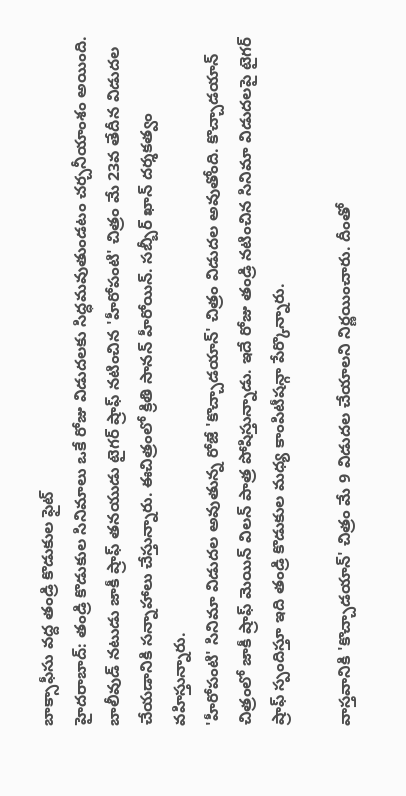బాక్సాఫీసు వద్ద తండ్రి కొడుకుల ఫైట్
హైదరాబాద్: తండ్రి కొడుకుల సినిమాలు ఒకే రోజు విడుదలకు సిద్ధమవుతుండటం చర్చనీయాంశం అయింది. బాలీవుడ్ నటుడు జాకీ ష్రాఫ్ తనయుడు టైగర్ ష్రాఫ్ నటించిన 'హీరోపంటి' చిత్రం మే 23వ తేదీన విడుదల చేయడానికి సన్నాహాలు చేస్తున్నారు. ఈచిత్రంలో క్రితి సానన్ హీరోయిన్. సబ్బీర్ ఖాన్ దర్శకత్వం వహిస్తున్నారు.
'హీరోపంటి' సినిమా విడుదల అవుతున్న రోజే 'కొచ్చాడయాన్' చిత్రం విడుదల అవుతోంది. కొచ్చాడయాన్ చిత్రంలో జాకీ ష్రాఫ్ మెయిన్ విలన్ పాత్ర పోషిస్తున్నాడు. ఇదే రోజు తండ్రి నటించిన సినిమా విడుదలపై టైగర్ ష్రాఫ్ స్పందిస్తూ ఇది తండ్రి కొడుకుల మధ్య కాంపిటీషన్గా పేర్కొన్నారు.

వాస్తవానికి 'కొచ్చాడయాన్' చిత్రం మే 9 విడుదల చేయాలని నిర్ణయించారు. దీంతో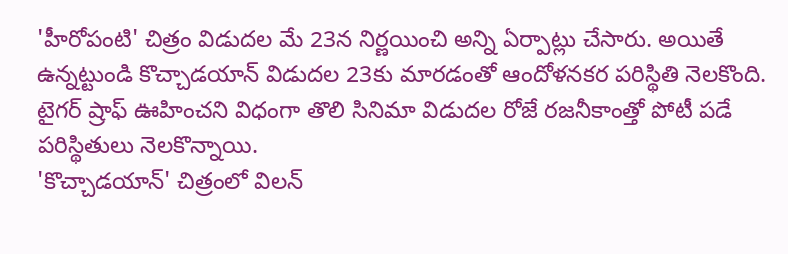'హీరోపంటి' చిత్రం విడుదల మే 23న నిర్ణయించి అన్ని ఏర్పాట్లు చేసారు. అయితే ఉన్నట్టుండి కొచ్చాడయాన్ విడుదల 23కు మారడంతో ఆందోళనకర పరిస్థితి నెలకొంది. టైగర్ ష్రాఫ్ ఊహించని విధంగా తొలి సినిమా విడుదల రోజే రజనీకాంత్తో పోటీ పడే పరిస్థితులు నెలకొన్నాయి.
'కొచ్చాడయాన్' చిత్రంలో విలన్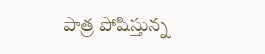పాత్ర పోషిస్తున్న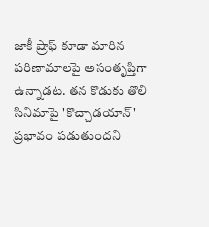జాకీ ష్రాఫ్ కూడా మారిన పరిణామాలపై అసంతృప్తిగా ఉన్నాడట. తన కొడుకు తొలి సినిమాపై 'కొచ్చాడయాన్' ప్రభావం పడుతుందని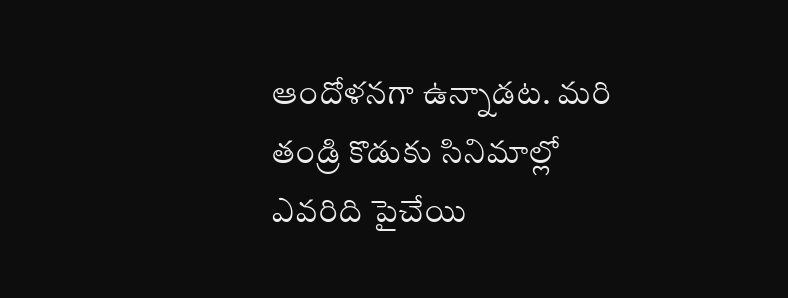ఆందోళనగా ఉన్నాడట. మరి తండ్రి కొడుకు సినిమాల్లో ఎవరిది పైచేయి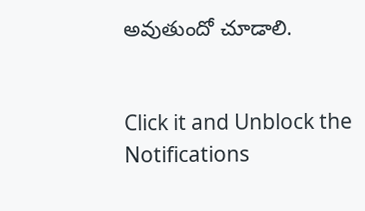అవుతుందో చూడాలి.


Click it and Unblock the Notifications